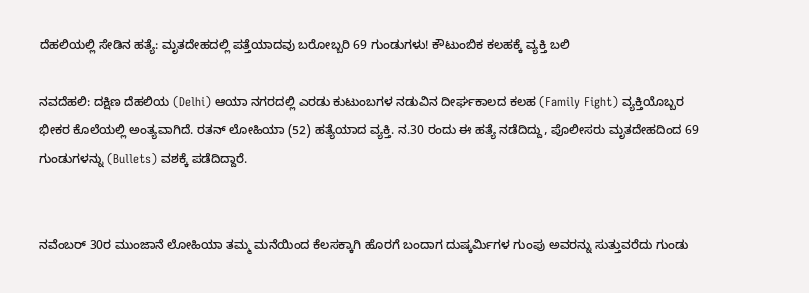ದೆಹಲಿಯಲ್ಲಿ ಸೇಡಿನ ಹತ್ಯೆ: ಮೃತದೇಹದಲ್ಲಿ ಪತ್ತೆಯಾದವು ಬರೋಬ್ಬರಿ 69 ಗುಂಡುಗಳು! ಕೌಟುಂಬಿಕ ಕಲಹಕ್ಕೆ ವ್ಯಕ್ತಿ ಬಲಿ

ನವದೆಹಲಿ: ದಕ್ಷಿಣ ದೆಹಲಿಯ (Delhi) ಆಯಾ ನಗರದಲ್ಲಿ ಎರಡು ಕುಟುಂಬಗಳ ನಡುವಿನ ದೀರ್ಘಕಾಲದ ಕಲಹ (Family Fight) ವ್ಯಕ್ತಿಯೊಬ್ಬರ ಭೀಕರ ಕೊಲೆಯಲ್ಲಿ ಅಂತ್ಯವಾಗಿದೆ. ರತನ್ ಲೋಹಿಯಾ (52) ಹತ್ಯೆಯಾದ ವ್ಯಕ್ತಿ. ನ.30 ರಂದು ಈ ಹತ್ಯೆ ನಡೆದಿದ್ದು, ಪೊಲೀಸರು ಮೃತದೇಹದಿಂದ 69 ಗುಂಡುಗಳನ್ನು (Bullets) ವಶಕ್ಕೆ ಪಡೆದಿದ್ದಾರೆ.


ನವೆಂಬರ್ 30ರ ಮುಂಜಾನೆ ಲೋಹಿಯಾ ತಮ್ಮ ಮನೆಯಿಂದ ಕೆಲಸಕ್ಕಾಗಿ ಹೊರಗೆ ಬಂದಾಗ ದುಷ್ಕರ್ಮಿಗಳ ಗುಂಪು ಅವರನ್ನು ಸುತ್ತುವರೆದು ಗುಂಡು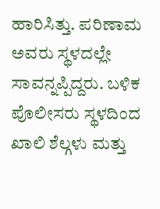ಹಾರಿಸಿತ್ತು. ಪರಿಣಾಮ ಅವರು ಸ್ಥಳದಲ್ಲೇ ಸಾವನ್ನಪ್ಪಿದ್ದರು. ಬಳಿಕ ಪೊಲೀಸರು ಸ್ಥಳದಿಂದ ಖಾಲಿ ಶೆಲ್ಗಳು ಮತ್ತು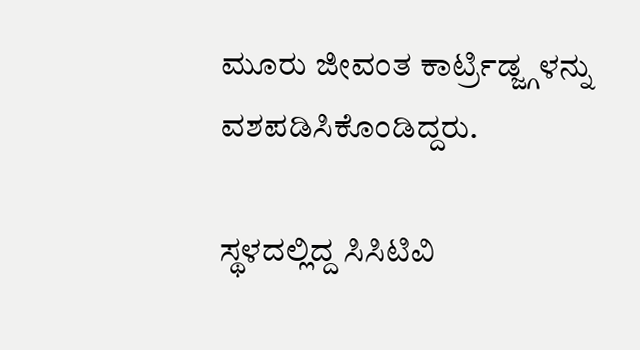ಮೂರು ಜೀವಂತ ಕಾರ್ಟ್ರಿಡ್ಜ್ಗಳನ್ನು ವಶಪಡಿಸಿಕೊಂಡಿದ್ದರು.

ಸ್ಥಳದಲ್ಲಿದ್ದ ಸಿಸಿಟಿವಿ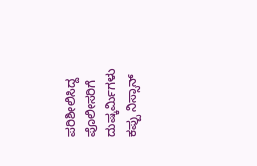ಪರಿಶೀಲಿಸಿದ್ದ ಪೊಲೀಸರಿಗೆ ದುಷ್ಕರ್ಮಿಗಳು ಕಪ್ಪು ನಿಸ್ಸಾನ್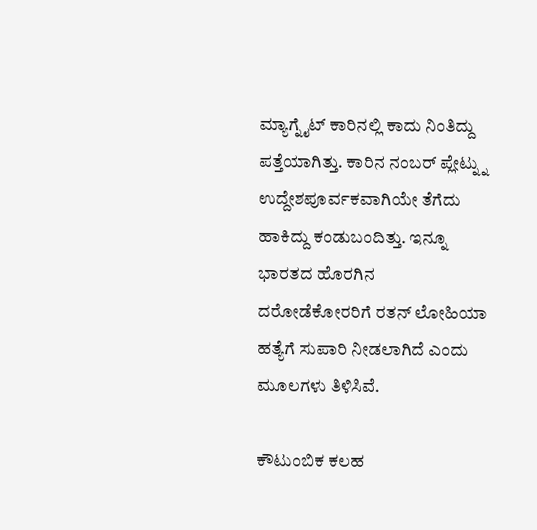ಮ್ಯಾಗ್ನೈಟ್ ಕಾರಿನಲ್ಲಿ ಕಾದು ನಿಂತಿದ್ದು ಪತ್ತೆಯಾಗಿತ್ತು. ಕಾರಿನ ನಂಬರ್ ಪ್ಲೇಟ್ನ್ನು ಉದ್ದೇಶಪೂರ್ವಕವಾಗಿಯೇ ತೆಗೆದು ಹಾಕಿದ್ದು ಕಂಡುಬಂದಿತ್ತು. ಇನ್ನೂ ಭಾರತದ ಹೊರಗಿನ ದರೋಡೆಕೋರರಿಗೆ ರತನ್ ಲೋಹಿಯಾ ಹತ್ಯೆಗೆ ಸುಪಾರಿ ನೀಡಲಾಗಿದೆ ಎಂದು ಮೂಲಗಳು ತಿಳಿಸಿವೆ.

ಕೌಟುಂಬಿಕ ಕಲಹ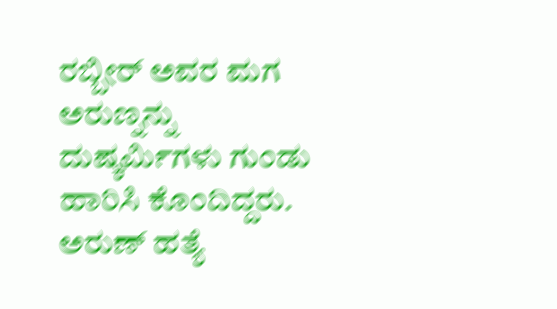ರಬ್ಬೀರ್ ಅವರ ಮಗ ಅರುಣ್ನನ್ನು ದುಷ್ಕರ್ಮಿಗಳು ಗುಂಡು ಹಾರಿಸಿ ಕೊಂದಿದ್ದರು. ಅರುಣ್ ಹತ್ಯೆ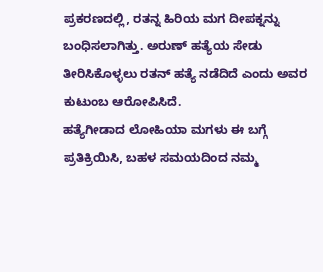ಪ್ರಕರಣದಲ್ಲಿ, ರತನ್ನ ಹಿರಿಯ ಮಗ ದೀಪಕ್ನನ್ನು ಬಂಧಿಸಲಾಗಿತ್ತು. ಅರುಣ್ ಹತ್ಯೆಯ ಸೇಡು ತೀರಿಸಿಕೊಳ್ಳಲು ರತನ್ ಹತ್ಯೆ ನಡೆದಿದೆ ಎಂದು ಅವರ ಕುಟುಂಬ ಆರೋಪಿಸಿದೆ.
ಹತ್ಯೆಗೀಡಾದ ಲೋಹಿಯಾ ಮಗಳು ಈ ಬಗ್ಗೆ ಪ್ರತಿಕ್ರಿಯಿಸಿ, ಬಹಳ ಸಮಯದಿಂದ ನಮ್ಮ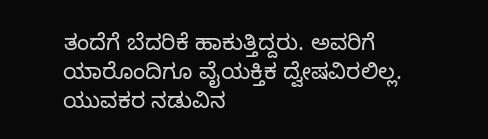ತಂದೆಗೆ ಬೆದರಿಕೆ ಹಾಕುತ್ತಿದ್ದರು. ಅವರಿಗೆ ಯಾರೊಂದಿಗೂ ವೈಯಕ್ತಿಕ ದ್ವೇಷವಿರಲಿಲ್ಲ. ಯುವಕರ ನಡುವಿನ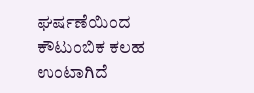ಘರ್ಷಣೆಯಿಂದ ಕೌಟುಂಬಿಕ ಕಲಹ ಉಂಟಾಗಿದೆ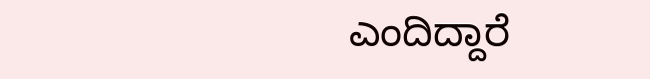ಎಂದಿದ್ದಾರೆ